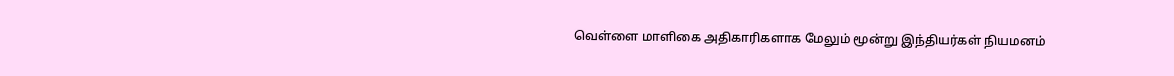வெள்ளை மாளிகை அதிகாரிகளாக மேலும் மூன்று இந்தியர்கள் நியமனம்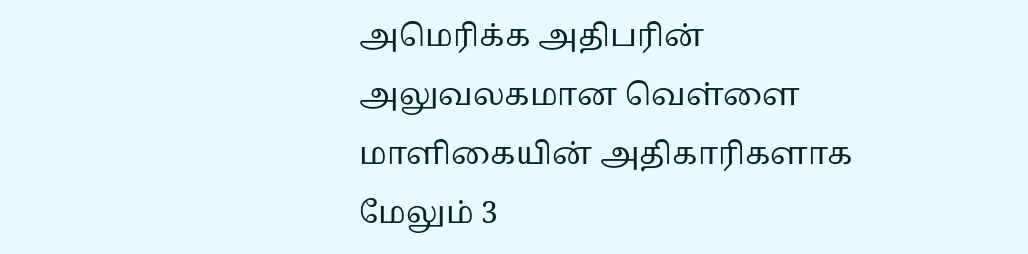அமெரிக்க அதிபரின் அலுவலகமான வெள்ளை மாளிகையின் அதிகாரிகளாக மேலும் 3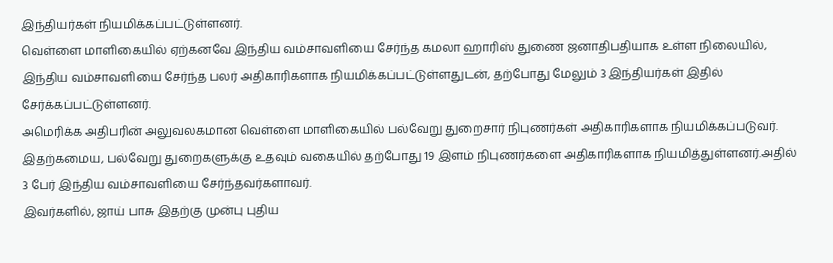இந்தியர்கள் நியமிக்கப்பட்டுள்ளனர்.
வெள்ளை மாளிகையில் ஏற்கனவே இந்திய வம்சாவளியை சேர்ந்த கமலா ஹாரிஸ் துணை ஜனாதிபதியாக உள்ள நிலையில், இந்திய வம்சாவளியை சேர்ந்த பலர் அதிகாரிகளாக நியமிக்கப்பட்டுள்ளதுடன், தற்போது மேலும் 3 இந்தியர்கள் இதில் சேர்க்கப்பட்டுள்ளனர்.
அமெரிக்க அதிபரின் அலுவலகமான வெள்ளை மாளிகையில் பல்வேறு துறைசார் நிபுணர்கள் அதிகாரிகளாக நியமிக்கப்படுவர்.
இதற்கமைய, பல்வேறு துறைகளுக்கு உதவும் வகையில் தற்போது 19 இளம் நிபுணர்களை அதிகாரிகளாக நியமித்துள்ளனர்.அதில் 3 பேர் இந்திய வம்சாவளியை சேர்ந்தவர்களாவர்.
இவர்களில், ஜாய் பாசு இதற்கு முன்பு புதிய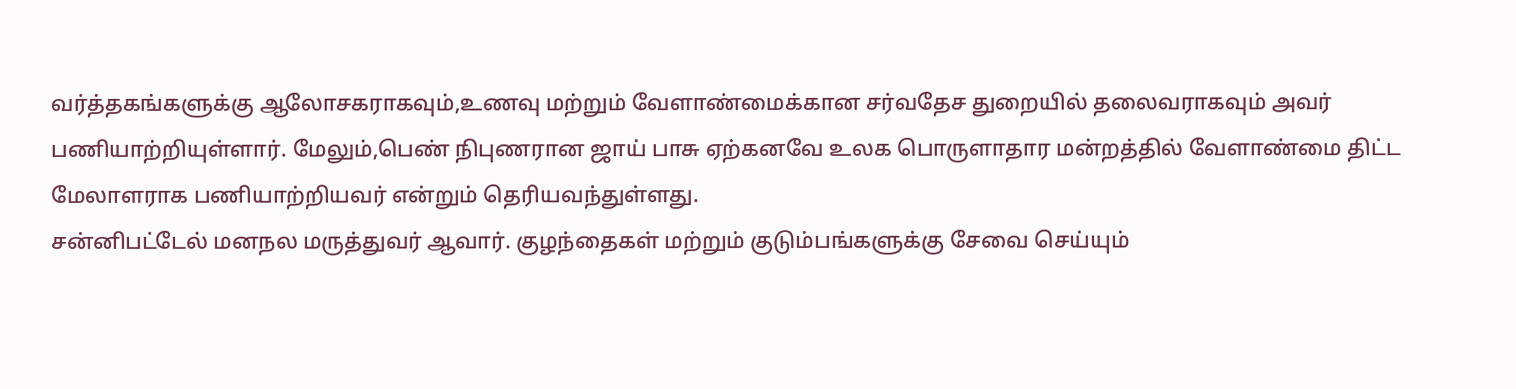வர்த்தகங்களுக்கு ஆலோசகராகவும்,உணவு மற்றும் வேளாண்மைக்கான சர்வதேச துறையில் தலைவராகவும் அவர் பணியாற்றியுள்ளார். மேலும்,பெண் நிபுணரான ஜாய் பாசு ஏற்கனவே உலக பொருளாதார மன்றத்தில் வேளாண்மை திட்ட மேலாளராக பணியாற்றியவர் என்றும் தெரியவந்துள்ளது.
சன்னிபட்டேல் மனநல மருத்துவர் ஆவார். குழந்தைகள் மற்றும் குடும்பங்களுக்கு சேவை செய்யும்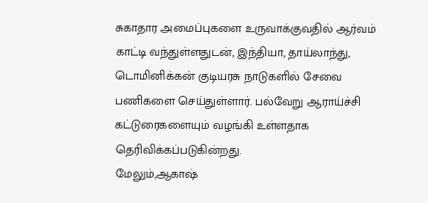சுகாதார அமைப்புகளை உருவாக்குவதில் ஆர்வம் காட்டி வந்துள்ளதுடன், இந்தியா, தாய்லாந்து, டொமினிக்கன் குடியரசு நாடுகளில் சேவை பணிகளை செய்துள்ளார். பல்வேறு ஆராய்ச்சி கட்டுரைகளையும் வழங்கி உள்ளதாக தெரிவிக்கப்படுகின்றது.
மேலும்,ஆகாஷ்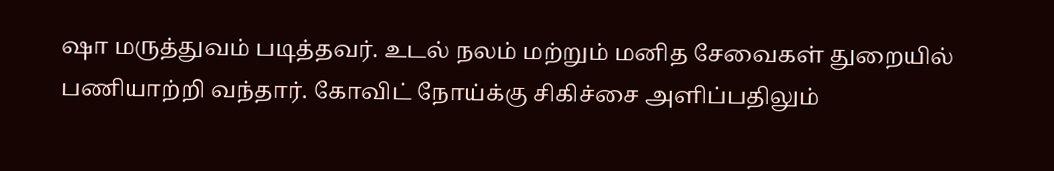ஷா மருத்துவம் படித்தவர். உடல் நலம் மற்றும் மனித சேவைகள் துறையில் பணியாற்றி வந்தார். கோவிட் நோய்க்கு சிகிச்சை அளிப்பதிலும்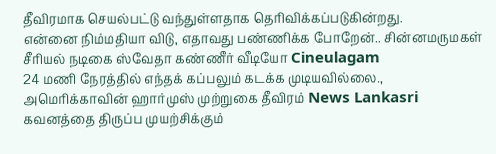தீவிரமாக செயல்பட்டு வந்துள்ளதாக தெரிவிக்கப்படுகின்றது.
என்னை நிம்மதியா விடு, எதாவது பண்ணிக்க போறேன்.. சின்னமருமகள் சீரியல் நடிகை ஸ்வேதா கண்ணீர் வீடியோ Cineulagam
24 மணி நேரத்தில் எந்தக் கப்பலும் கடக்க முடியவில்லை., அமெரிக்காவின் ஹார்முஸ் முற்றுகை தீவிரம் News Lankasri
கவனத்தை திருப்ப முயற்சிக்கும்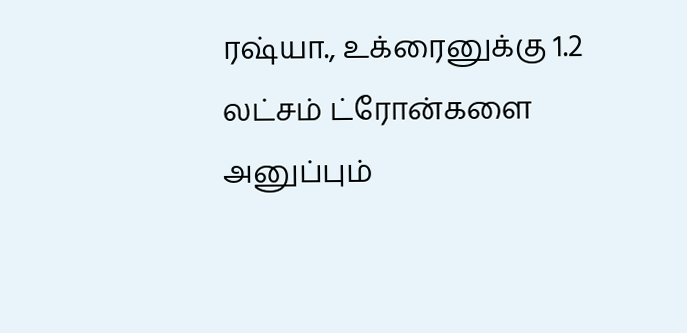ரஷ்யா., உக்ரைனுக்கு 1.2 லட்சம் ட்ரோன்களை அனுப்பும்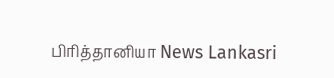பிரித்தானியா News Lankasri